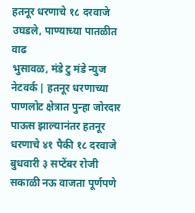हतनूर धरणाचे १८ दरवाजे उघडले, पाण्याच्या पातळीत वाढ
भुसावळ, मंडे टु मंडे न्युज नेटवर्क | हतनूर धरणाच्या पाणलोट क्षेत्रात पुन्हा जोरदार पाऊस झाल्यानंतर हतनूर धरणाचे ४१ पैकी १८ दरवाजे बुधवारी ३ सप्टेंबर रोजी सकाळी नऊ वाजता पूर्णपणे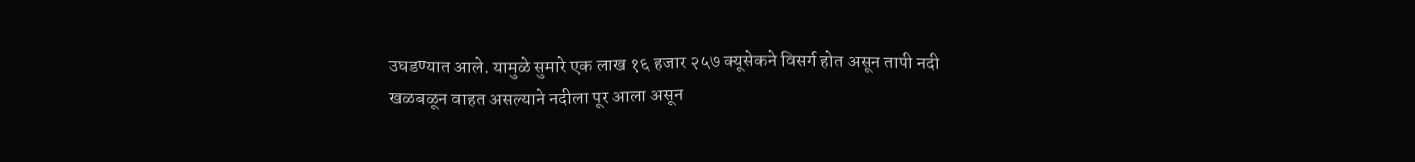उघडण्यात आले. यामुळे सुमारे एक लाख १६ हजार २५७ क्यूसेकने विसर्ग होत असून तापी नदी खळबळून वाहत असल्याने नदीला पूर आला असून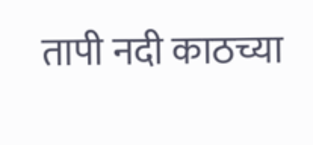तापी नदी काठच्या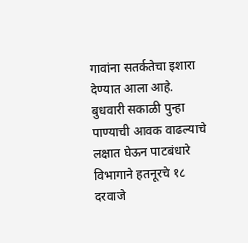गावांना सतर्कतेचा इशारा देण्यात आला आहे.
बुधवारी सकाळी पुन्हा पाण्याची आवक वाढल्याचे लक्षात घेऊन पाटबंधारे विभागाने हतनूरचे १८ दरवाजे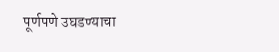पूर्णपणे उघडण्याचा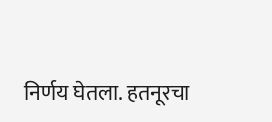निर्णय घेतला. हतनूरचा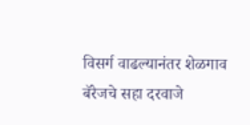विसर्ग वाढल्यानंतर शेळगाव बॅरेजचे सहा दरवाजे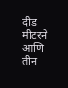दीड मीटरने आणि तीन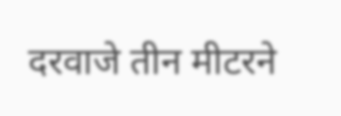दरवाजे तीन मीटरने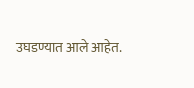उघडण्यात आले आहेत.